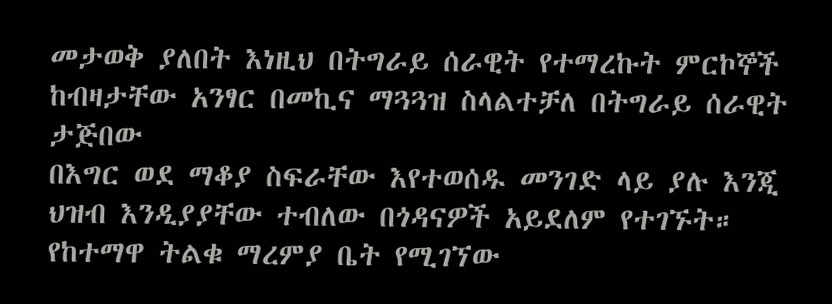መታወቅ ያለበት እነዚህ በትግራይ ሰራዊት የተማረኩት ምርኮኞች ከብዛታቸው አንፃር በመኪና ማጓጓዝ ስላልተቻለ በትግራይ ሰራዊት ታጅበው
በእግር ወደ ማቆያ ስፍራቸው እየተወሰዱ መንገድ ላይ ያሉ እንጂ ህዝብ እንዲያያቸው ተብለው በጎዳናዎች አይደለም የተገኙት። የከተማዋ ትልቁ ማረምያ ቤት የሚገኘው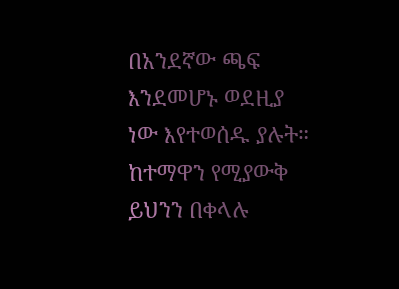በአንደኛው ጫፍ እንደመሆኑ ወደዚያ ነው እየተወሰዱ ያሉት። ከተማዋን የሚያውቅ ይህንን በቀላሉ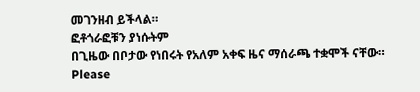መገንዘብ ይችላል።
ፎቶጎራፎቹን ያነሱትም
በጊዜው በቦታው የነበሩት የአለም አቀፍ ዜና ማሰራጫ ተቋሞች ናቸው።
Please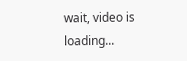wait, video is loading...